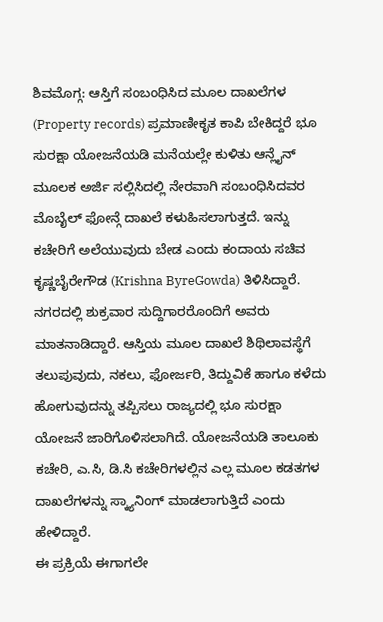ಶಿವಮೊಗ್ಗ: ಆಸ್ತಿಗೆ ಸಂಬಂಧಿಸಿದ ಮೂಲ ದಾಖಲೆಗಳ (Property records) ಪ್ರಮಾಣೀಕೃತ ಕಾಪಿ ಬೇಕಿದ್ದರೆ ಭೂ ಸುರಕ್ಷಾ ಯೋಜನೆಯಡಿ ಮನೆಯಲ್ಲೇ ಕುಳಿತು ಆನ್ಲೈನ್ ಮೂಲಕ ಅರ್ಜಿ ಸಲ್ಲಿಸಿದಲ್ಲಿ ನೇರವಾಗಿ ಸಂಬಂಧಿಸಿದವರ ಮೊಬೈಲ್ ಫೋನ್ಗೆ ದಾಖಲೆ ಕಳುಹಿಸಲಾಗುತ್ತದೆ. ಇನ್ನು ಕಚೇರಿಗೆ ಅಲೆಯುವುದು ಬೇಡ ಎಂದು ಕಂದಾಯ ಸಚಿವ ಕೃಷ್ಣಬೈರೇಗೌಡ (Krishna ByreGowda) ತಿಳಿಸಿದ್ದಾರೆ.
ನಗರದಲ್ಲಿ ಶುಕ್ರವಾರ ಸುದ್ದಿಗಾರರೊಂದಿಗೆ ಅವರು ಮಾತನಾಡಿದ್ದಾರೆ. ಆಸ್ತಿಯ ಮೂಲ ದಾಖಲೆ ಶಿಥಿಲಾವಸ್ಥೆಗೆ ತಲುಪುವುದು, ನಕಲು, ಫೋರ್ಜರಿ, ತಿದ್ದುವಿಕೆ ಹಾಗೂ ಕಳೆದು ಹೋಗುವುದನ್ನು ತಪ್ಪಿಸಲು ರಾಜ್ಯದಲ್ಲಿ ಭೂ ಸುರಕ್ಷಾ ಯೋಜನೆ ಜಾರಿಗೊಳಿಸಲಾಗಿದೆ. ಯೋಜನೆಯಡಿ ತಾಲೂಕು ಕಚೇರಿ, ಎ.ಸಿ, ಡಿ.ಸಿ ಕಚೇರಿಗಳಲ್ಲಿನ ಎಲ್ಲ ಮೂಲ ಕಡತಗಳ ದಾಖಲೆಗಳನ್ನು ಸ್ಕ್ಯಾನಿಂಗ್ ಮಾಡಲಾಗುತ್ತಿದೆ ಎಂದು ಹೇಳಿದ್ದಾರೆ.
ಈ ಪ್ರಕ್ರಿಯೆ ಈಗಾಗಲೇ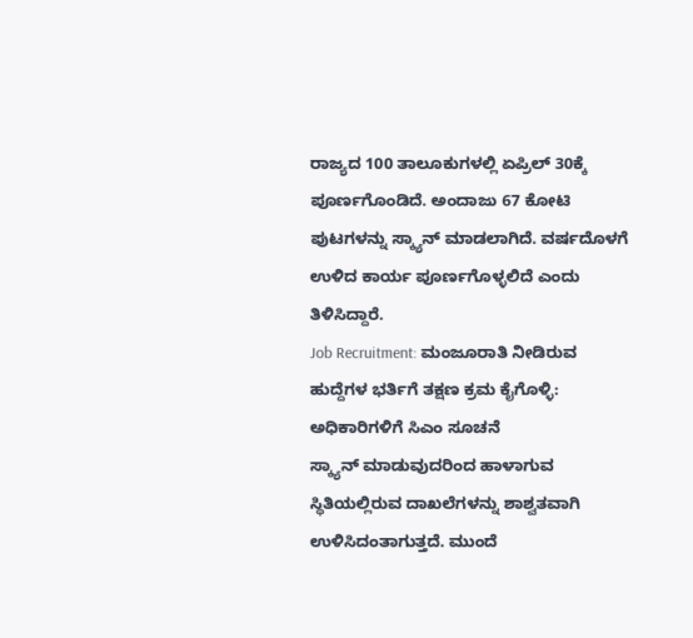ರಾಜ್ಯದ 100 ತಾಲೂಕುಗಳಲ್ಲಿ ಏಪ್ರಿಲ್ 30ಕ್ಕೆ ಪೂರ್ಣಗೊಂಡಿದೆ. ಅಂದಾಜು 67 ಕೋಟಿ ಪುಟಗಳನ್ನು ಸ್ಕ್ಯಾನ್ ಮಾಡಲಾಗಿದೆ. ವರ್ಷದೊಳಗೆ ಉಳಿದ ಕಾರ್ಯ ಪೂರ್ಣಗೊಳ್ಳಲಿದೆ ಎಂದು ತಿಳಿಸಿದ್ದಾರೆ.
Job Recruitment: ಮಂಜೂರಾತಿ ನೀಡಿರುವ ಹುದ್ದೆಗಳ ಭರ್ತಿಗೆ ತಕ್ಷಣ ಕ್ರಮ ಕೈಗೊಳ್ಳಿ: ಅಧಿಕಾರಿಗಳಿಗೆ ಸಿಎಂ ಸೂಚನೆ
ಸ್ಕ್ಯಾನ್ ಮಾಡುವುದರಿಂದ ಹಾಳಾಗುವ ಸ್ಥಿತಿಯಲ್ಲಿರುವ ದಾಖಲೆಗಳನ್ನು ಶಾಶ್ವತವಾಗಿ ಉಳಿಸಿದಂತಾಗುತ್ತದೆ. ಮುಂದೆ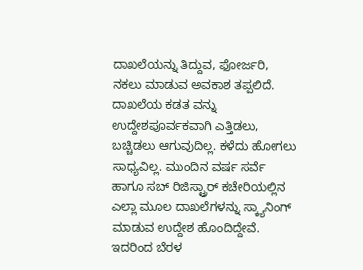ದಾಖಲೆಯನ್ನು ತಿದ್ದುವ, ಫೋರ್ಜರಿ, ನಕಲು ಮಾಡುವ ಅವಕಾಶ ತಪ್ಪಲಿದೆ. ದಾಖಲೆಯ ಕಡತ ವನ್ನು ಉದ್ದೇಶಪೂರ್ವಕವಾಗಿ ಎತ್ತಿಡಲು, ಬಚ್ಚಿಡಲು ಆಗುವುದಿಲ್ಲ. ಕಳೆದು ಹೋಗಲು ಸಾಧ್ಯವಿಲ್ಲ. ಮುಂದಿನ ವರ್ಷ ಸರ್ವೆ ಹಾಗೂ ಸಬ್ ರಿಜಿಸ್ಟ್ರಾರ್ ಕಚೇರಿಯಲ್ಲಿನ ಎಲ್ಲಾ ಮೂಲ ದಾಖಲೆಗಳನ್ನು ಸ್ಕ್ಯಾನಿಂಗ್ ಮಾಡುವ ಉದ್ದೇಶ ಹೊಂದಿದ್ದೇವೆ. ಇದರಿಂದ ಬೆರಳ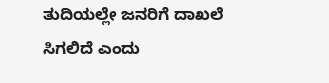ತುದಿಯಲ್ಲೇ ಜನರಿಗೆ ದಾಖಲೆ ಸಿಗಲಿದೆ ಎಂದು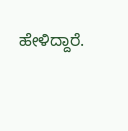ಹೇಳಿದ್ದಾರೆ.